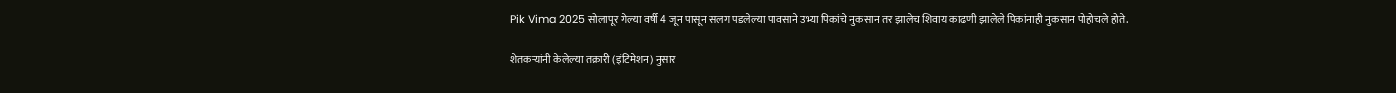Pik Vima 2025 सोलापूर गेल्या वर्षी 4 जून पासून सलग पडलेल्या पावसाने उभ्या पिकांचे नुकसान तर झालेच शिवाय काढणी झालेले पिकांनाही नुकसान पोहोचले होते.

शेतकऱ्यांनी केलेल्या तक्रारी (इंटिमेशन) नुसार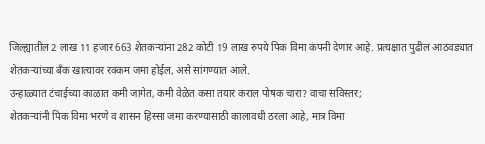जिल्ह्यातील 2 लाख 11 हजार 663 शेतकऱ्यांना 282 कोटी 19 लाख रुपये पिक विमा कंपनी देणार आहे. प्रत्यक्षात पुढील आठवड्यात शेतकऱ्यांच्या बँक खात्यावर रक्कम जमा होईल, असे सांगण्यात आले.
उन्हाळ्यात टंचाईच्या काळात कमी जागेत, कमी वेळेत कसा तयार कराल पोषक चारा? वाचा सविस्तर;
शेतकऱ्यांनी पिक विमा भरणे व शासन हिस्सा जमा करण्यासाठी कालावधी ठरला आहे, मात्र विमा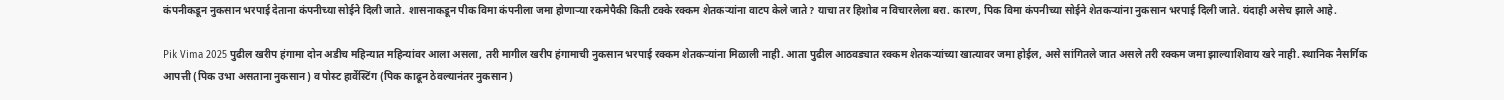कंपनीकडून नुकसान भरपाई देताना कंपनीच्या सोईने दिली जाते. शासनाकडून पीक विमा कंपनीला जमा होणाऱ्या रकमेपैकी किती टक्के रक्कम शेतकऱ्यांना वाटप केले जाते? याचा तर हिशोब न विचारलेला बरा. कारण, पिक विमा कंपनीच्या सोईने शेतकऱ्यांना नुकसान भरपाई दिली जाते. यंदाही असेच झाले आहे.

Pik Vima 2025 पुढील खरीप हंगामा दोन अडीच महिन्यात महिन्यांवर आला असला, तरी मागील खरीप हंगामाची नुकसान भरपाई रक्कम शेतकऱ्यांना मिळाली नाही. आता पुढील आठवड्यात रक्कम शेतकऱ्यांच्या खात्यावर जमा होईल, असे सांगितले जात असले तरी रक्कम जमा झाल्याशिवाय खरे नाही. स्थानिक नैसर्गिक आपत्ती (पिक उभा असताना नुकसान) व पोस्ट हार्वेस्टिंग (पिक काढून ठेवल्यानंतर नुकसान)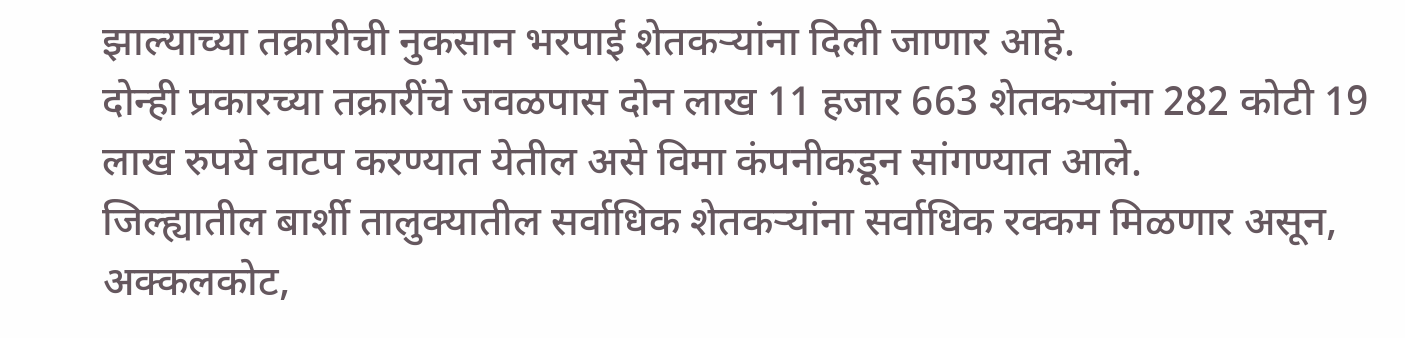झाल्याच्या तक्रारीची नुकसान भरपाई शेतकऱ्यांना दिली जाणार आहे.
दोन्ही प्रकारच्या तक्रारींचे जवळपास दोन लाख 11 हजार 663 शेतकऱ्यांना 282 कोटी 19 लाख रुपये वाटप करण्यात येतील असे विमा कंपनीकडून सांगण्यात आले.
जिल्ह्यातील बार्शी तालुक्यातील सर्वाधिक शेतकऱ्यांना सर्वाधिक रक्कम मिळणार असून, अक्कलकोट,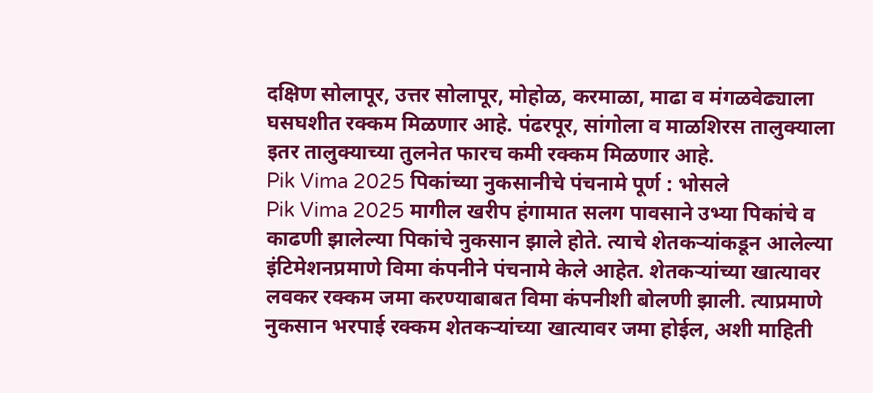दक्षिण सोलापूर, उत्तर सोलापूर, मोहोळ, करमाळा, माढा व मंगळवेढ्याला घसघशीत रक्कम मिळणार आहे. पंढरपूर, सांगोला व माळशिरस तालुक्याला इतर तालुक्याच्या तुलनेत फारच कमी रक्कम मिळणार आहे.
Pik Vima 2025 पिकांच्या नुकसानीचे पंचनामे पूर्ण : भोसले
Pik Vima 2025 मागील खरीप हंगामात सलग पावसाने उभ्या पिकांचे व काढणी झालेल्या पिकांचे नुकसान झाले होते. त्याचे शेतकऱ्यांकडून आलेल्या इंटिमेशनप्रमाणे विमा कंपनीने पंचनामे केले आहेत. शेतकऱ्यांच्या खात्यावर लवकर रक्कम जमा करण्याबाबत विमा कंपनीशी बोलणी झाली. त्याप्रमाणे नुकसान भरपाई रक्कम शेतकऱ्यांच्या खात्यावर जमा होईल, अशी माहिती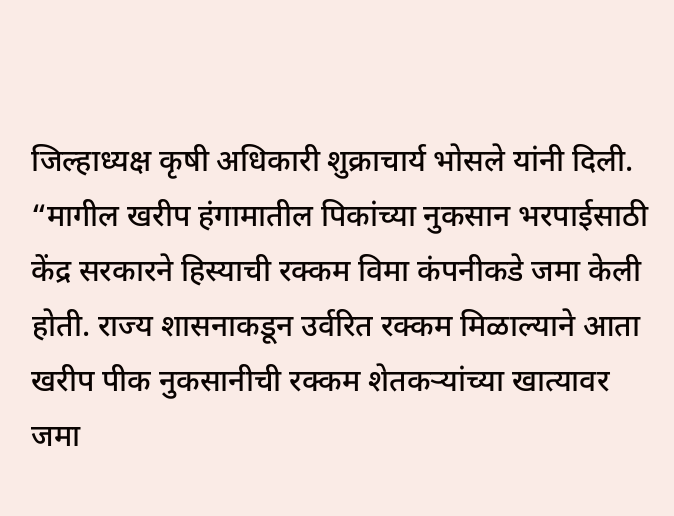जिल्हाध्यक्ष कृषी अधिकारी शुक्राचार्य भोसले यांनी दिली.
“मागील खरीप हंगामातील पिकांच्या नुकसान भरपाईसाठी केंद्र सरकारने हिस्याची रक्कम विमा कंपनीकडे जमा केली होती. राज्य शासनाकडून उर्वरित रक्कम मिळाल्याने आता खरीप पीक नुकसानीची रक्कम शेतकऱ्यांच्या खात्यावर जमा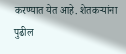करण्यात येत आहे. शेतकऱ्यांना पुढील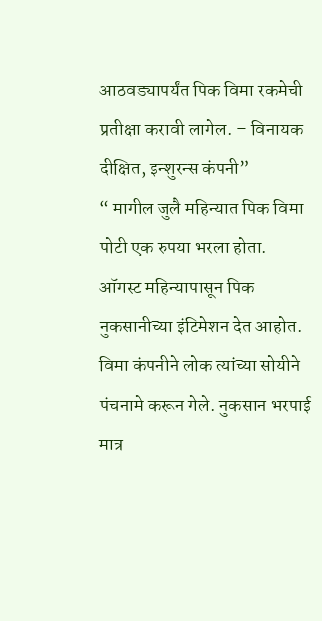आठवड्यापर्यंत पिक विमा रकमेची प्रतीक्षा करावी लागेल. – विनायक दीक्षित, इन्शुरन्स कंपनी”
“ मागील जुलै महिन्यात पिक विमा पोटी एक रुपया भरला होता. ऑगस्ट महिन्यापासून पिक नुकसानीच्या इंटिमेशन देत आहोत. विमा कंपनीने लोक त्यांच्या सोयीने पंचनामे करून गेले. नुकसान भरपाई मात्र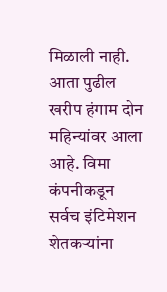मिळाली नाही. आता पुढील खरीप हंगाम दोन महिन्यांवर आला आहे. विमा कंपनीकडून सर्वच इंटिमेशन शेतकऱ्यांना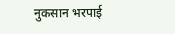नुकसान भरपाई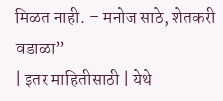मिळत नाही. – मनोज साठे, शेतकरी वडाळा”
| इतर माहितीसाठी | येथे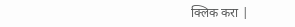क्लिक करा |